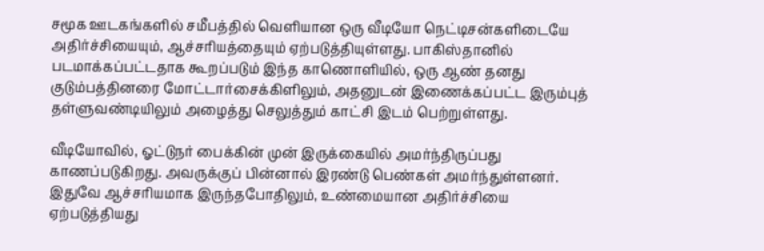சமூக ஊடகங்களில் சமீபத்தில் வெளியான ஒரு வீடியோ நெட்டிசன்களிடையே அதிர்ச்சியையும், ஆச்சரியத்தையும் ஏற்படுத்தியுள்ளது. பாகிஸ்தானில் படமாக்கப்பட்டதாக கூறப்படும் இந்த காணொளியில், ஒரு ஆண் தனது குடும்பத்தினரை மோட்டார்சைக்கிளிலும், அதனுடன் இணைக்கப்பட்ட இரும்புத் தள்ளுவண்டியிலும் அழைத்து செலுத்தும் காட்சி இடம் பெற்றுள்ளது.

வீடியோவில், ஓட்டுநர் பைக்கின் முன் இருக்கையில் அமர்ந்திருப்பது காணப்படுகிறது. அவருக்குப் பின்னால் இரண்டு பெண்கள் அமர்ந்துள்ளனர். இதுவே ஆச்சரியமாக இருந்தபோதிலும், உண்மையான அதிர்ச்சியை ஏற்படுத்தியது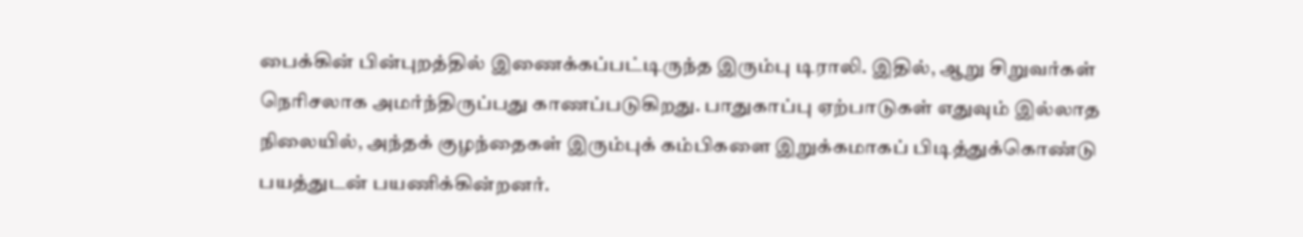பைக்கின் பின்புறத்தில் இணைக்கப்பட்டிருந்த இரும்பு டிராலி. இதில், ஆறு சிறுவர்கள் நெரிசலாக அமர்ந்திருப்பது காணப்படுகிறது. பாதுகாப்பு ஏற்பாடுகள் எதுவும் இல்லாத நிலையில், அந்தக் குழந்தைகள் இரும்புக் கம்பிகளை இறுக்கமாகப் பிடித்துக்கொண்டு பயத்துடன் பயணிக்கின்றனர்.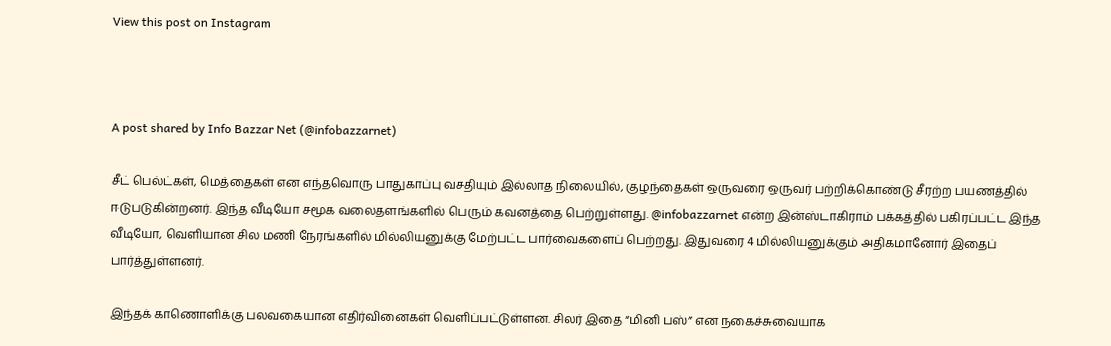View this post on Instagram



A post shared by Info Bazzar Net (@infobazzarnet)

சீட் பெல்ட்கள், மெத்தைகள் என எந்தவொரு பாதுகாப்பு வசதியும் இல்லாத நிலையில், குழந்தைகள் ஒருவரை ஒருவர் பற்றிக்கொண்டு சீரற்ற பயணத்தில் ஈடுபடுகின்றனர். இந்த வீடியோ சமூக வலைதளங்களில் பெரும் கவனத்தை பெற்றுள்ளது. @infobazzarnet என்ற இன்ஸ்டாகிராம் பக்கத்தில் பகிரப்பட்ட இந்த வீடியோ, வெளியான சில மணி நேரங்களில் மில்லியனுக்கு மேற்பட்ட பார்வைகளைப் பெற்றது. இதுவரை 4 மில்லியனுக்கும் அதிகமானோர் இதைப் பார்த்துள்ளனர்.

இந்தக் காணொளிக்கு பலவகையான எதிர்வினைகள் வெளிப்பட்டுள்ளன. சிலர் இதை “மினி பஸ்” என நகைச்சுவையாக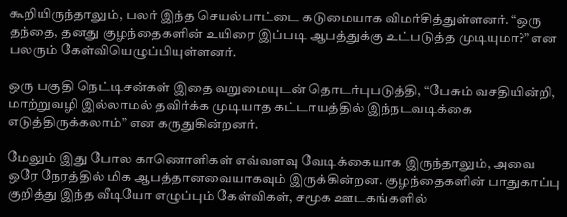கூறியிருந்தாலும், பலர் இந்த செயல்பாட்டை கடுமையாக விமர்சித்துள்ளனர். “ஒரு தந்தை, தனது குழந்தைகளின் உயிரை இப்படி ஆபத்துக்கு உட்படுத்த முடியுமா?” என பலரும் கேள்வியெழுப்பியுள்ளனர்.

ஒரு பகுதி நெட்டிசன்கள் இதை வறுமையுடன் தொடர்புபடுத்தி, “பேசும் வசதியின்றி, மாற்றுவழி இல்லாமல் தவிர்க்க முடியாத கட்டாயத்தில் இந்நடவடிக்கை எடுத்திருக்கலாம்” என கருதுகின்றனர்.

மேலும் இது போல காணொளிகள் எவ்வளவு வேடிக்கையாக இருந்தாலும், அவை ஒரே நேரத்தில் மிக ஆபத்தானவையாகவும் இருக்கின்றன. குழந்தைகளின் பாதுகாப்பு குறித்து இந்த வீடியோ எழுப்பும் கேள்விகள், சமூக ஊடகங்களில்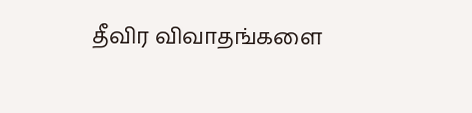தீவிர விவாதங்களை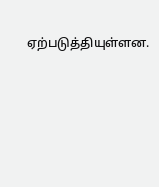ஏற்படுத்தியுள்ளன.